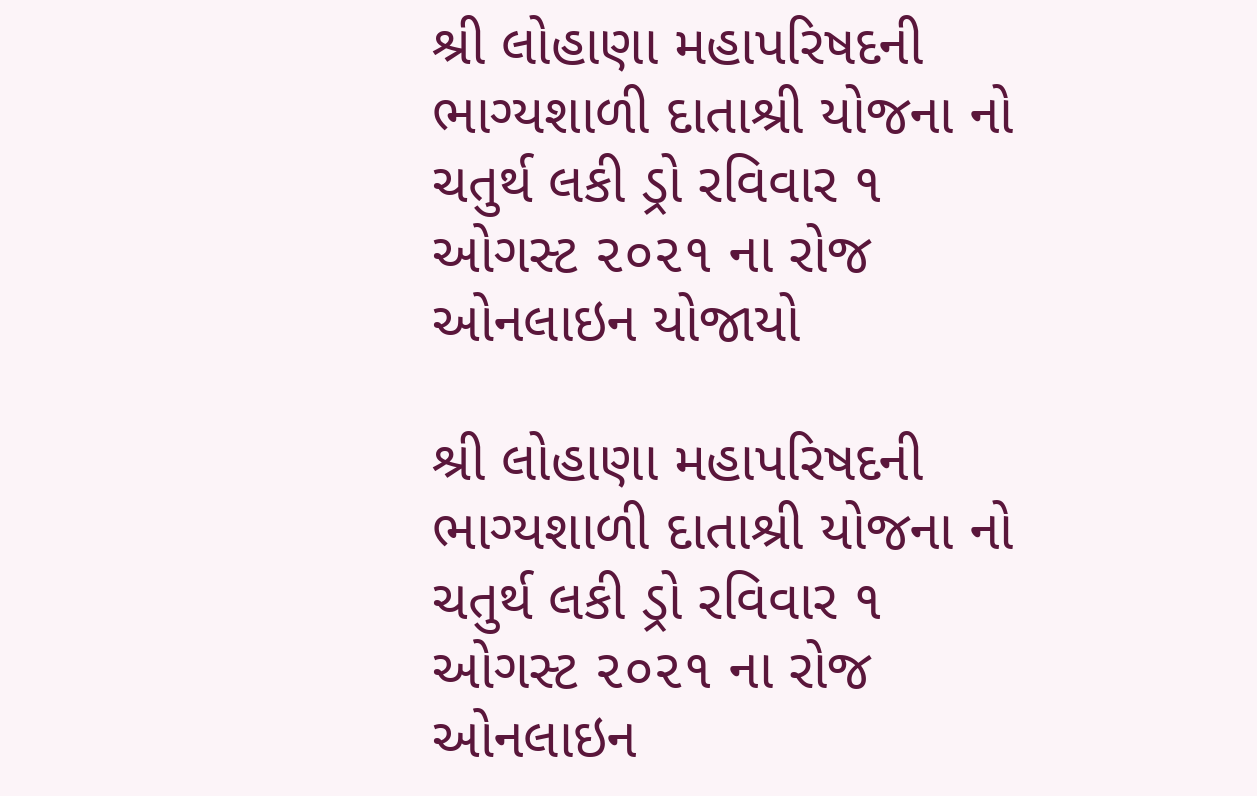શ્રી લોહાણા મહાપરિષદની ભાગ્યશાળી દાતાશ્રી યોજના નો ચતુર્થ લકી ડ્રો રવિવાર ૧ ઓગસ્ટ ૨૦૨૧ ના રોજ ઓનલાઇન યોજાયો

શ્રી લોહાણા મહાપરિષદની ભાગ્યશાળી દાતાશ્રી યોજના નો ચતુર્થ લકી ડ્રો રવિવાર ૧ ઓગસ્ટ ૨૦૨૧ ના રોજ ઓનલાઇન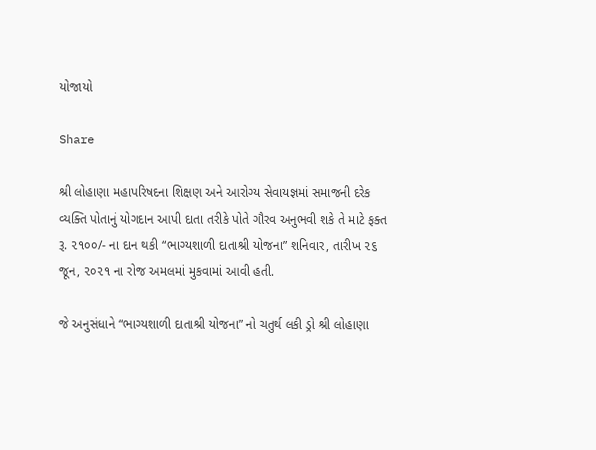યોજાયો

Share

શ્રી લોહાણા મહાપરિષદના શિક્ષણ અને આરોગ્ય સેવાયજ્ઞમાં સમાજની દરેક વ્યક્તિ પોતાનું યોગદાન આપી દાતા તરીકે પોતે ગૌરવ અનુભવી શકે તે માટે ફક્ત રૂ. ૨૧૦૦/- ના દાન થકી “ભાગ્યશાળી દાતાશ્રી યોજના” શનિવાર, તારીખ ૨૬ જૂન, ૨૦૨૧ ના રોજ અમલમાં મુકવામાં આવી હતી.

જે અનુસંધાને “ભાગ્યશાળી દાતાશ્રી યોજના” નો ચતુર્થ લકી ડ્રો શ્રી લોહાણા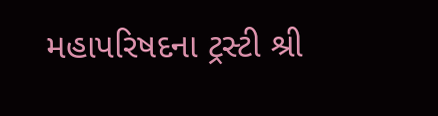મહાપરિષદના ટ્રસ્ટી શ્રી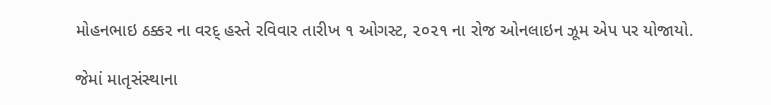મોહનભાઇ ઠક્કર ના વરદ્ હસ્તે રવિવાર તારીખ ૧ ઓગસ્ટ, ૨૦૨૧ ના રોજ ઓનલાઇન ઝૂમ એપ પર યોજાયો.

જેમાં માતૃસંસ્થાના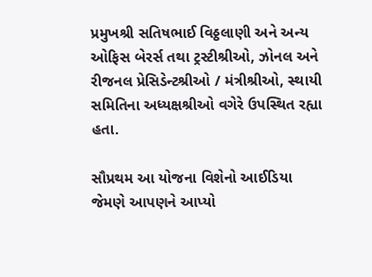પ્રમુખશ્રી સતિષભાઈ વિઠ્ઠલાણી અને અન્ય ઓફિસ બેરર્સ તથા ટ્રસ્ટીશ્રીઓ, ઝોનલ અને રીજનલ પ્રેસિડેન્ટશ્રીઓ / મંત્રીશ્રીઓ, સ્થાયી સમિતિના અધ્યક્ષશ્રીઓ વગેરે ઉપસ્થિત રહ્યા હતા.

સૌપ્રથમ આ યોજના વિશેનો આઈડિયા જેમણે આપણને આપ્યો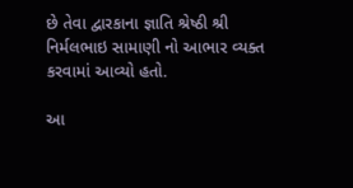છે તેવા દ્વારકાના જ્ઞાતિ શ્રેષ્ઠી શ્રી નિર્મલભાઇ સામાણી નો આભાર વ્યક્ત કરવામાં આવ્યો હતો.

આ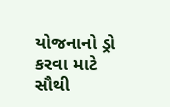યોજનાનો ડ્રો કરવા માટે સૌથી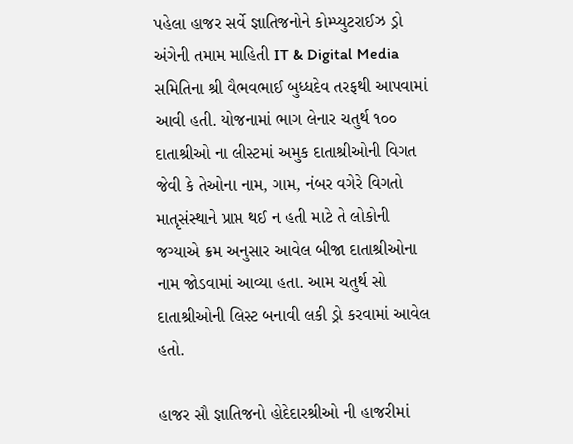પહેલા હાજર સર્વે જ્ઞાતિજનોને કોમ્પ્યુટરાઈઝ ડ્રો અંગેની તમામ માહિતી IT & Digital Media સમિતિના શ્રી વૈભવભાઈ બુધ્ધદેવ તરફથી આપવામાં આવી હતી. યોજનામાં ભાગ લેનાર ચતુર્થ ૧૦૦ દાતાશ્રીઓ ના લીસ્ટમાં અમુક દાતાશ્રીઓની વિગત જેવી કે તેઓના નામ, ગામ, નંબર વગેરે વિગતો માતૃસંસ્થાને પ્રાપ્ત થઈ ન હતી માટે તે લોકોની જગ્યાએ ક્રમ અનુસાર આવેલ બીજા દાતાશ્રીઓના નામ જોડવામાં આવ્યા હતા. આમ ચતુર્થ સો દાતાશ્રીઓની લિસ્ટ બનાવી લકી ડ્રો કરવામાં આવેલ હતો.

હાજર સૌ જ્ઞાતિજનો હોદેદારશ્રીઓ ની હાજરીમાં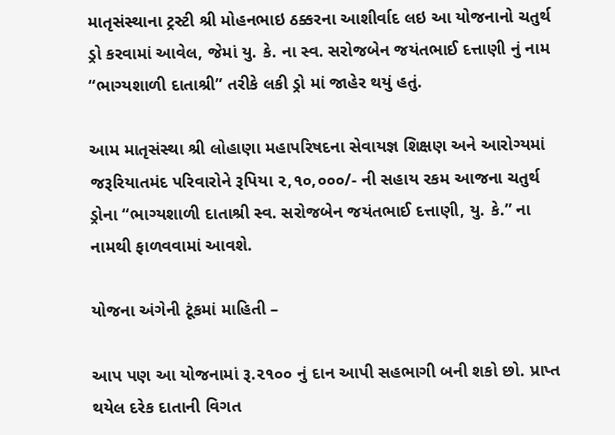માતૃસંસ્થાના ટ્રસ્ટી શ્રી મોહનભાઇ ઠક્કરના આશીર્વાદ લઇ આ યોજનાનો ચતુર્થ ડ્રો કરવામાં આવેલ, જેમાં યુ. કે. ના સ્વ. સરોજબેન જયંતભાઈ દત્તાણી નું નામ “ભાગ્યશાળી દાતાશ્રી” તરીકે લકી ડ્રો માં જાહેર થયું હતું.

આમ માતૃસંસ્થા શ્રી લોહાણા મહાપરિષદના સેવાયજ્ઞ શિક્ષણ અને આરોગ્યમાં જરૂરિયાતમંદ પરિવારોને રૂપિયા ૨,૧૦,૦૦૦/- ની સહાય રકમ આજના ચતુર્થ ડ્રોના “ભાગ્યશાળી દાતાશ્રી સ્વ. સરોજબેન જયંતભાઈ દત્તાણી, યુ. કે.” ના નામથી ફાળવવામાં આવશે.

યોજના અંગેની ટૂંકમાં માહિતી –

આપ પણ આ યોજનામાં રૂ.૨૧૦૦ નું દાન આપી સહભાગી બની શકો છો. પ્રાપ્ત થયેલ દરેક દાતાની વિગત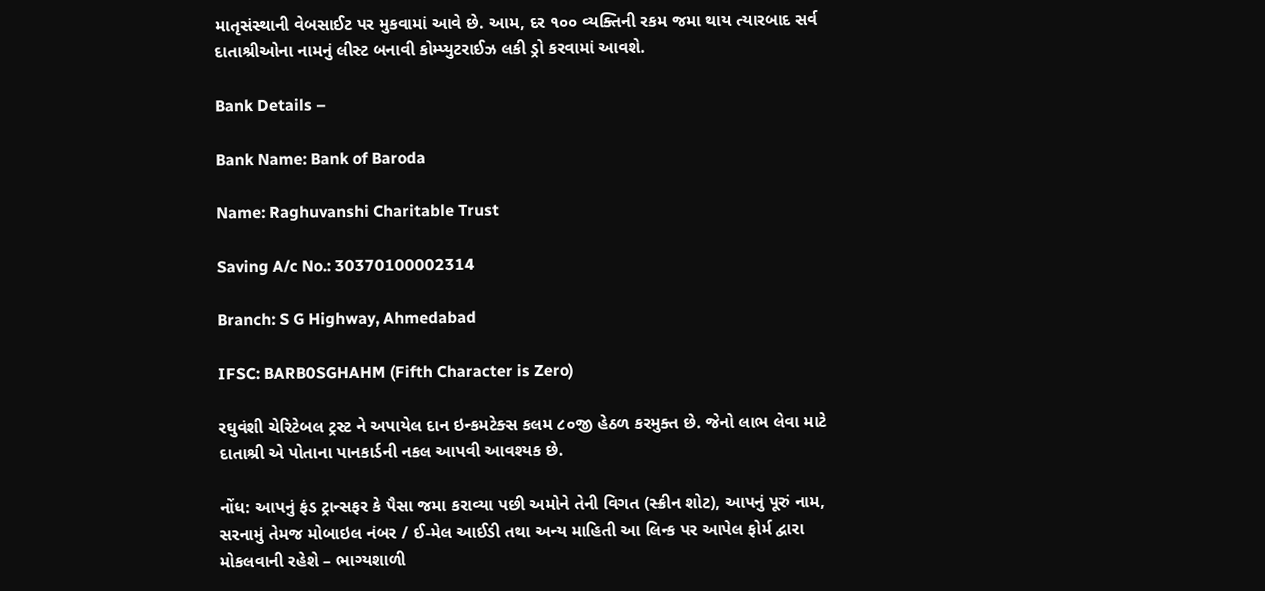માતૃસંસ્થાની વેબસાઈટ પર મુકવામાં આવે છે. આમ, દર ૧૦૦ વ્યક્તિની રકમ જમા થાય ત્યારબાદ સર્વ દાતાશ્રીઓના નામનું લીસ્ટ બનાવી કોમ્પ્યુટરાઈઝ લકી ડ્રો કરવામાં આવશે.

Bank Details –

Bank Name: Bank of Baroda

Name: Raghuvanshi Charitable Trust

Saving A/c No.: 30370100002314

Branch: S G Highway, Ahmedabad

IFSC: BARB0SGHAHM (Fifth Character is Zero)

રઘુવંશી ચેરિટેબલ ટ્રસ્ટ ને અપાયેલ દાન ઇન્કમટેક્સ કલમ ૮૦જી હેઠળ કરમુક્ત છે. જેનો લાભ લેવા માટે દાતાશ્રી એ પોતાના પાનકાર્ડની નકલ આપવી આવશ્યક છે.

નોંધ: આપનું ફંડ ટ્રાન્સફર કે પૈસા જમા કરાવ્યા પછી અમોને તેની વિગત (સ્ક્રીન શોટ), આપનું પૂરું નામ, સરનામું તેમજ મોબાઇલ નંબર / ઈ-મેલ આઈડી તથા અન્ય માહિતી આ લિન્ક પર આપેલ ફોર્મ દ્વારા મોકલવાની રહેશે – ભાગ્યશાળી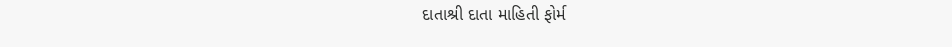દાતાશ્રી દાતા માહિતી ફોર્મ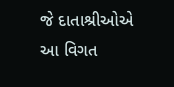જે દાતાશ્રીઓએ આ વિગત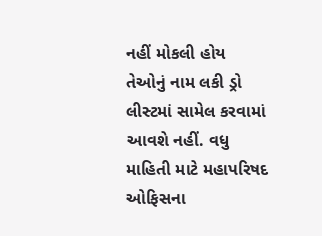નહીં મોકલી હોય તેઓનું નામ લકી ડ્રો લીસ્ટમાં સામેલ કરવામાં આવશે નહીં. વધુ માહિતી માટે મહાપરિષદ ઓફિસના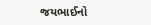જયભાઈનો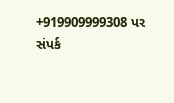+919909999308 પર સંપર્ક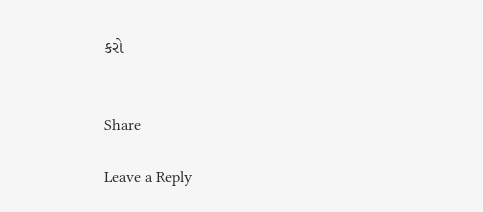કરો


Share

Leave a Reply